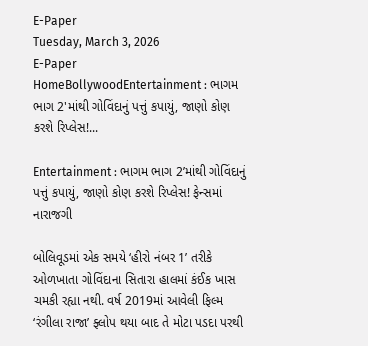E-Paper
Tuesday, March 3, 2026
E-Paper
HomeBollywoodEntertainment : ભાગમ ભાગ 2'માંથી ગોવિંદાનું પત્તું કપાયું, જાણો કોણ કરશે રિપ્લેસ!...

Entertainment : ભાગમ ભાગ 2’માંથી ગોવિંદાનું પત્તું કપાયું, જાણો કોણ કરશે રિપ્લેસ! ફેન્સમાં નારાજગી

બોલિવૂડમાં એક સમયે ‘હીરો નંબર 1’ તરીકે ઓળખાતા ગોવિંદાના સિતારા હાલમાં કંઈક ખાસ ચમકી રહ્યા નથી. વર્ષ 2019માં આવેલી ફિલ્મ ‘રંગીલા રાજા’ ફ્લોપ થયા બાદ તે મોટા પડદા પરથી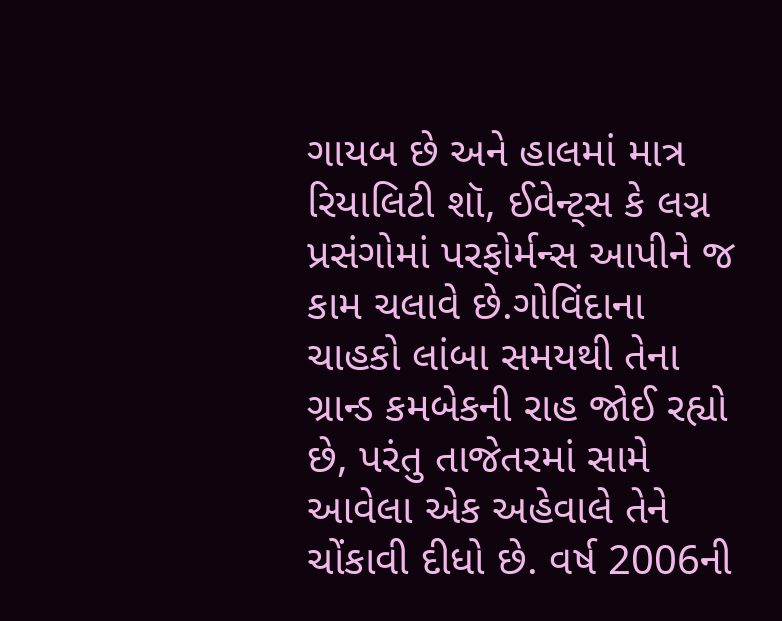ગાયબ છે અને હાલમાં માત્ર રિયાલિટી શૉ, ઈવેન્ટ્સ કે લગ્ન પ્રસંગોમાં પરફોર્મન્સ આપીને જ કામ ચલાવે છે.ગોવિંદાના ચાહકો લાંબા સમયથી તેના ગ્રાન્ડ કમબેકની રાહ જોઈ રહ્યો છે, પરંતુ તાજેતરમાં સામે આવેલા એક અહેવાલે તેને ચોંકાવી દીધો છે. વર્ષ 2006ની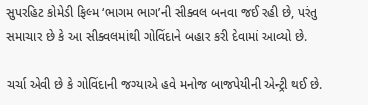સુપરહિટ કોમેડી ફિલ્મ ‘ભાગમ ભાગ’ની સીક્વલ બનવા જઈ રહી છે, પરંતુ સમાચાર છે કે આ સીક્વલમાંથી ગોવિંદાને બહાર કરી દેવામાં આવ્યો છે.

ચર્ચા એવી છે કે ગોવિંદાની જગ્યાએ હવે મનોજ બાજપેયીની એન્ટ્રી થઈ છે.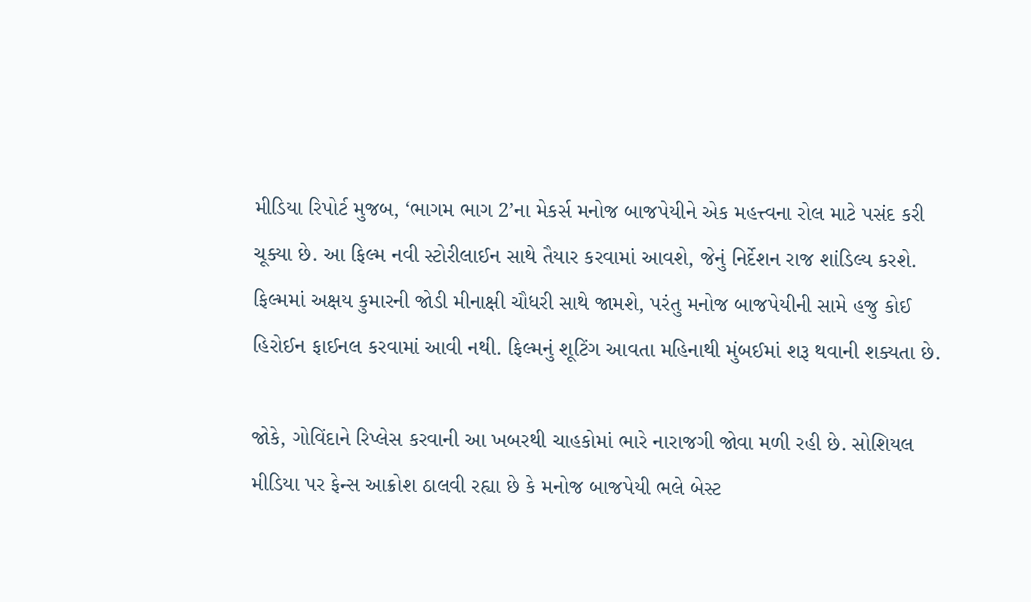મીડિયા રિપોર્ટ મુજબ, ‘ભાગમ ભાગ 2’ના મેકર્સ મનોજ બાજપેયીને એક મહત્ત્વના રોલ માટે પસંદ કરી ચૂક્યા છે. આ ફિલ્મ નવી સ્ટોરીલાઈન સાથે તૈયાર કરવામાં આવશે, જેનું નિર્દેશન રાજ શાંડિલ્ય કરશે. ફિલ્મમાં અક્ષય કુમારની જોડી મીનાક્ષી ચૌધરી સાથે જામશે, પરંતુ મનોજ બાજપેયીની સામે હજુ કોઈ હિરોઈન ફાઈનલ કરવામાં આવી નથી. ફિલ્મનું શૂટિંગ આવતા મહિનાથી મુંબઈમાં શરૂ થવાની શક્યતા છે.

જોકે, ગોવિંદાને રિપ્લેસ કરવાની આ ખબરથી ચાહકોમાં ભારે નારાજગી જોવા મળી રહી છે. સોશિયલ મીડિયા પર ફેન્સ આક્રોશ ઠાલવી રહ્યા છે કે મનોજ બાજપેયી ભલે બેસ્ટ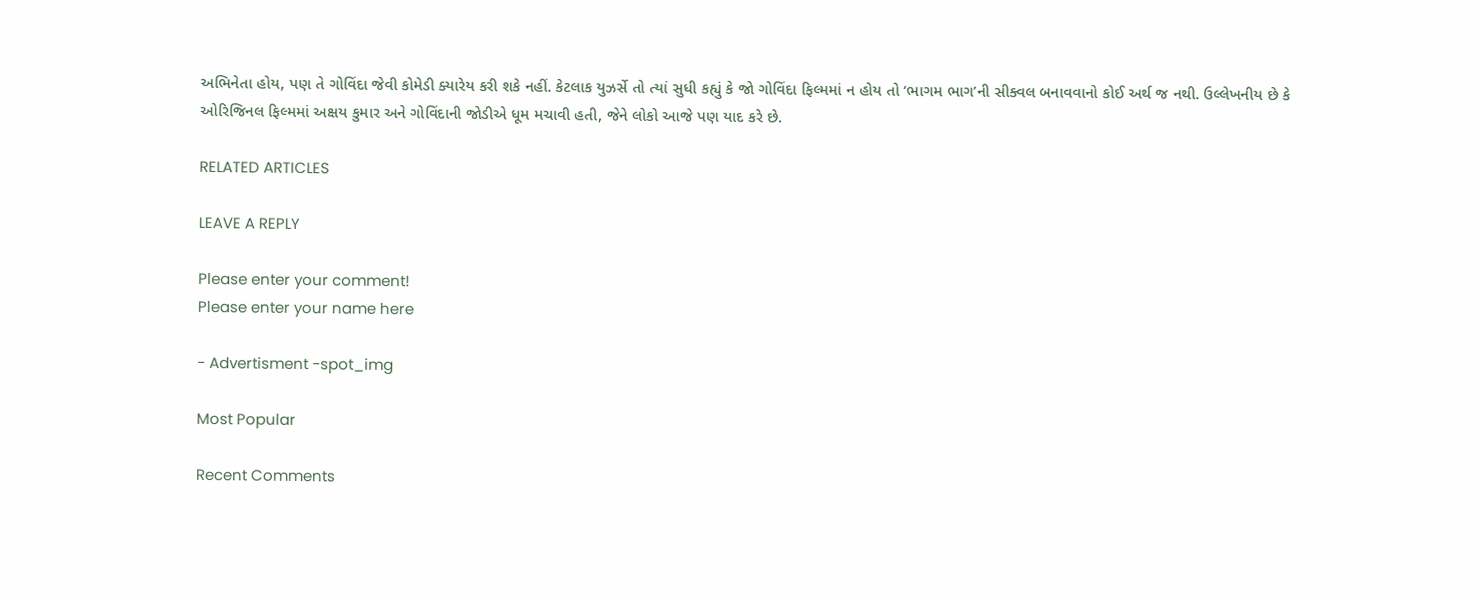અભિનેતા હોય, પણ તે ગોવિંદા જેવી કોમેડી ક્યારેય કરી શકે નહીં. કેટલાક યુઝર્સે તો ત્યાં સુધી કહ્યું કે જો ગોવિંદા ફિલ્મમાં ન હોય તો ‘ભાગમ ભાગ’ની સીક્વલ બનાવવાનો કોઈ અર્થ જ નથી. ઉલ્લેખનીય છે કે ઓરિજિનલ ફિલ્મમાં અક્ષય કુમાર અને ગોવિંદાની જોડીએ ધૂમ મચાવી હતી, જેને લોકો આજે પણ યાદ કરે છે.

RELATED ARTICLES

LEAVE A REPLY

Please enter your comment!
Please enter your name here

- Advertisment -spot_img

Most Popular

Recent Comments